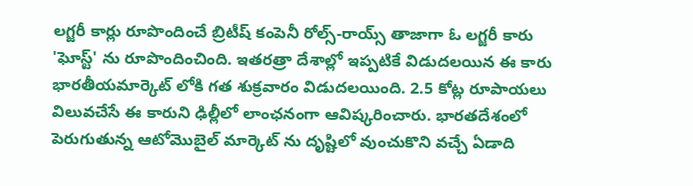లగ్జరీ కార్లు రూపొందించే బ్రిటీష్ కంపెనీ రోల్స్-రాయ్స్ తాజాగా ఓ లగ్జరీ కారు 'ఘోస్ట్' ను రూపొందించింది. ఇతరత్రా దేశాల్లో ఇప్పటికే విడుదలయిన ఈ కారు భారతీయమార్కెట్ లోకి గత శుక్రవారం విడుదలయింది. 2.5 కోట్ల రూపాయలు విలువచేసే ఈ కారుని ఢిల్లీలో లాంఛనంగా ఆవిష్కరించారు. భారతదేశంలో పెరుగుతున్న ఆటోమొబైల్ మార్కెట్ ను దృష్టిలో వుంచుకొని వచ్చే ఏడాది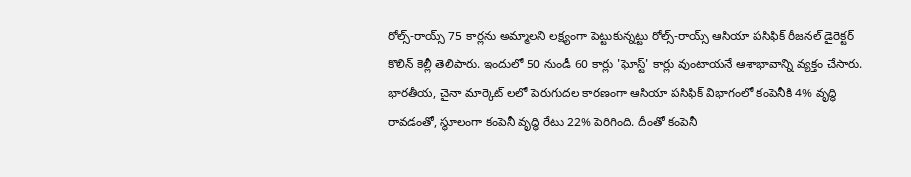రోల్స్-రాయ్స్ 75 కార్లను అమ్మాలని లక్ష్యంగా పెట్టుకున్నట్టు రోల్స్-రాయ్స్ ఆసియా పసిఫిక్ రీజనల్ డైరెక్టర్ కొలిన్ కెల్లీ తెలిపారు. ఇందులో 50 నుండీ 60 కార్లు 'ఘోస్ట్' కార్లు వుంటాయనే ఆశాభావాన్ని వ్యక్తం చేసారు.
భారతీయ, చైనా మార్కెట్ లలో పెరుగుదల కారణంగా ఆసియా పసిఫిక్ విభాగంలో కంపెనీకి 4% వృద్ధి రావడంతో, స్థూలంగా కంపెనీ వృద్ధి రేటు 22% పెరిగింది. దీంతో కంపెనీ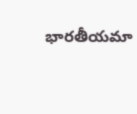భారతీయమా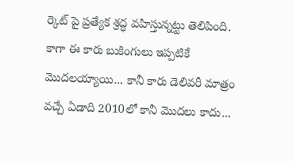ర్కెట్ పై ప్రత్యేక శ్రద్ధ వహిస్తున్నట్టు తెలిపింది. కాగా ఈ కారు బుకింగులు ఇప్పటికే మొదలయ్యాయి... కానీ కారు డెలివరీ మాత్రం వచ్చే ఏడాది 2010లో కానీ మొదలు కాదు...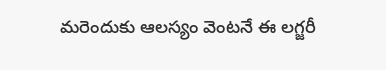మరెందుకు ఆలస్యం వెంటనే ఈ లగ్జరీ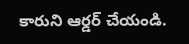కారుని ఆర్డర్ చేయండి.